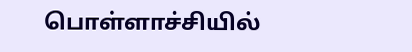பொள்ளாச்சியில்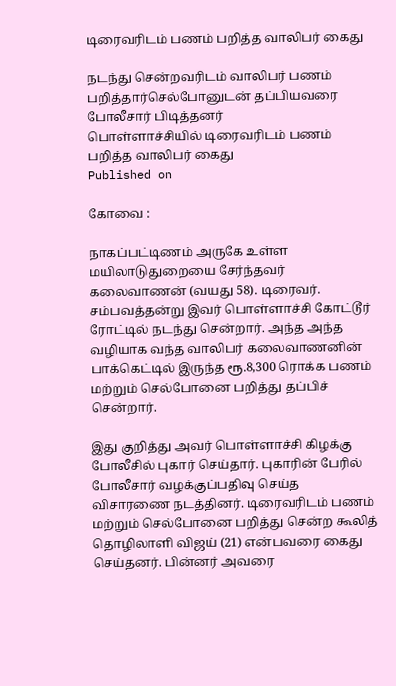டிரைவரிடம் பணம் பறித்த வாலிபர் கைது

நடந்து சென்றவரிடம் வாலிபர் பணம் பறித்தார்செல்போனுடன் தப்பியவரை போலீசார் பிடித்தனர்
பொள்ளாச்சியில் டிரைவரிடம் பணம் பறித்த வாலிபர் கைது
Published on

கோவை :

நாகப்பட்டிணம் அருகே உள்ள மயிலாடுதுறையை சேர்ந்தவர் கலைவாணன் (வயது 58). டிரைவர். சம்பவத்தன்று இவர் பொள்ளாச்சி கோட்டூர் ரோட்டில் நடந்து சென்றார். அந்த அந்த வழியாக வந்த வாலிபர் கலைவாணனின் பாக்கெட்டில் இருந்த ரூ.8,300 ரொக்க பணம் மற்றும் செல்போனை பறித்து தப்பிச் சென்றார்.

இது குறித்து அவர் பொள்ளாச்சி கிழக்கு போலீசில் புகார் செய்தார். புகாரின் பேரில் போலீசார் வழக்குப்பதிவு செய்த விசாரணை நடத்தினர். டிரைவரிடம் பணம் மற்றும் செல்போனை பறித்து சென்ற கூலித் தொழிலாளி விஜய் (21) என்பவரை கைது செய்தனர். பின்னர் அவரை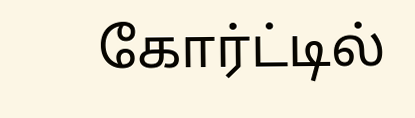கோர்ட்டில்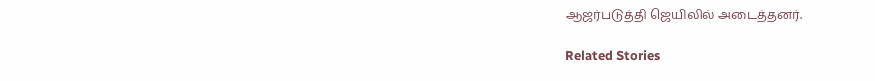ஆஜர்படுத்தி ஜெயிலில் அடைத்தனர்.

Related Stories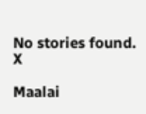No stories found.
X

Maalai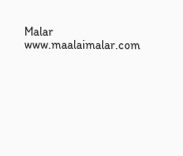Malar
www.maalaimalar.com